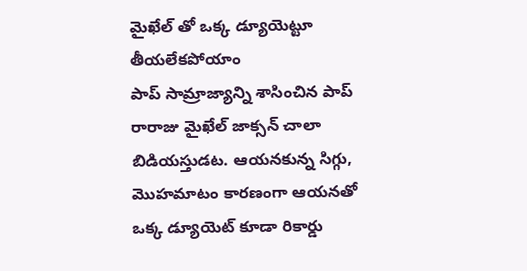మైఖేల్ తో ఒక్క డ్యూయెట్టూ తీయలేకపోయాం
పాప్ సామ్రాజ్యాన్ని శాసించిన పాప్ రారాజు మైఖేల్ జాక్సన్ చాలా బిడియస్తుడట. ఆయనకున్న సిగ్గు, మొహమాటం కారణంగా ఆయనతో ఒక్క డ్యూయెట్ కూడా రికార్డు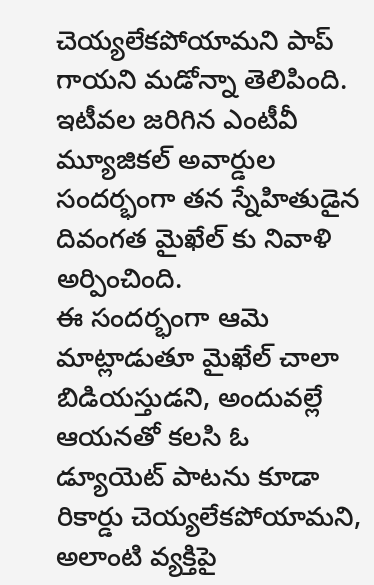చెయ్యలేకపోయామని పాప్ గాయని మడోన్నా తెలిపింది. ఇటీవల జరిగిన ఎంటీవీ మ్యూజికల్ అవార్డుల సందర్భంగా తన స్నేహితుడైన దివంగత మైఖేల్ కు నివాళి అర్పించింది.
ఈ సందర్భంగా ఆమె మాట్లాడుతూ మైఖేల్ చాలా బిడియస్తుడని, అందువల్లే ఆయనతో కలసి ఓ డ్యూయెట్ పాటను కూడా రికార్డు చెయ్యలేకపోయామని, అలాంటి వ్యక్తిపై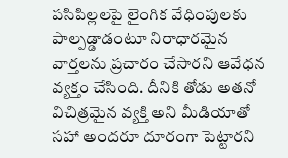పసిపిల్లలపై లైంగిక వేధింపులకు పాల్పడ్డాడంటూ నిరాధారమైన వార్తలను ప్రచారం చేసారని ఆవేధన వ్యక్తం చేసింది. దీనికి తోడు అతనో విచిత్రమైన వ్యక్తి అని మీడియాతో సహా అందరూ దూరంగా పెట్టారని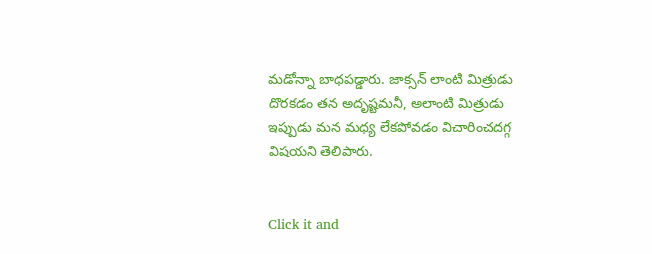మడోన్నా బాధపడ్డారు. జాక్సన్ లాంటి మిత్రుడు దొరకడం తన అదృష్టమనీ, అలాంటి మిత్రుడు ఇప్పుడు మన మధ్య లేకపోవడం విచారించదగ్గ విషయని తెలిపారు.


Click it and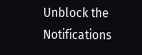Unblock the Notifications